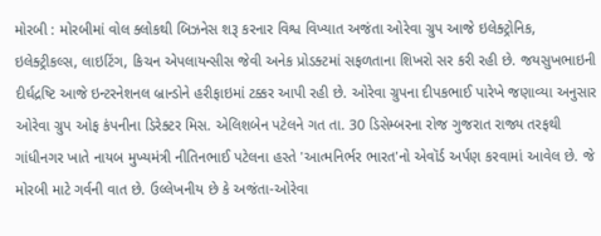મોરબી : મોરબીમાં વોલ ક્લોકથી બિઝનેસ શરૂ કરનાર વિશ્વ વિખ્યાત અજંતા ઓરેવા ગ્રુપ આજે ઇલેક્ટ્રોનિક, ઇલેક્ટ્રીકલ્સ, લાઇટિંગ, કિચન એપલાયન્સીસ જેવી અનેક પ્રોડક્ટમાં સફળતાના શિખરો સર કરી રહી છે. જયસુખભાઇની દીર્ઘદ્રષ્ટિ આજે ઇન્ટરનેશનલ બ્રાન્ડોને હરીફાઇમાં ટક્કર આપી રહી છે. ઓરેવા ગ્રુપના દીપકભાઈ પારેખે જણાવ્યા અનુસાર ઓરેવા ગ્રુપ ઓફ કંપનીના ડિરેક્ટર મિસ. એલિશબેન પટેલને ગત તા. 30 ડિસેમ્બરના રોજ ગુજરાત રાજ્ય તરફથી ગાંધીનગર ખાતે નાયબ મુખ્યમંત્રી નીતિનભાઈ પટેલના હસ્તે 'આત્મનિર્ભર ભારત'નો એવૉર્ડ અર્પણ કરવામાં આવેલ છે. જે મોરબી માટે ગર્વની વાત છે. ઉલ્લેખનીય છે કે અજંતા-ઓરેવા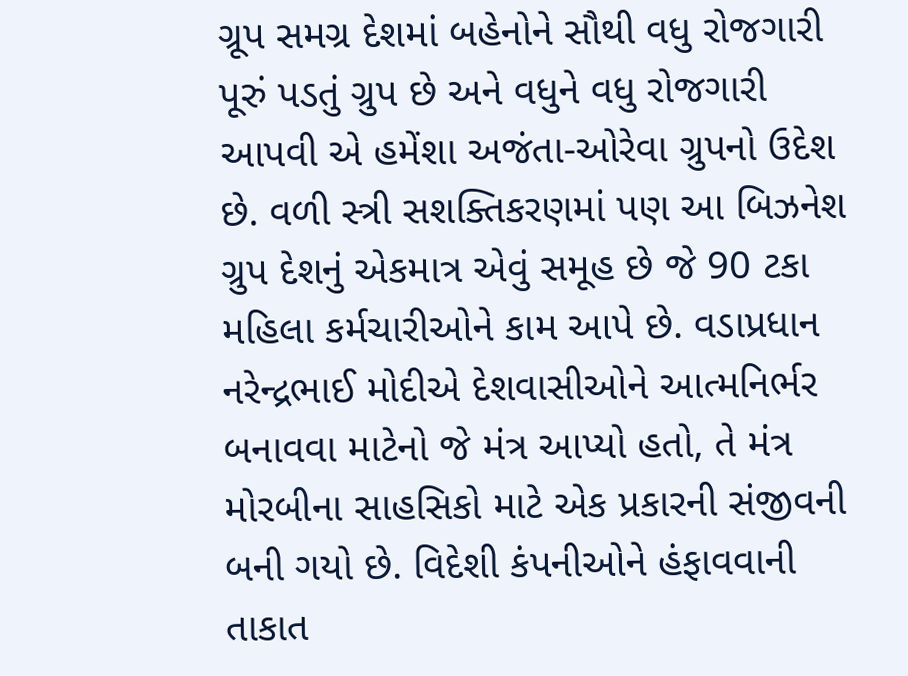ગ્રૂપ સમગ્ર દેશમાં બહેનોને સૌથી વધુ રોજગારી પૂરું પડતું ગ્રુપ છે અને વધુને વધુ રોજગારી આપવી એ હમેંશા અજંતા-ઓરેવા ગ્રુપનો ઉદેશ છે. વળી સ્ત્રી સશક્તિકરણમાં પણ આ બિઝનેશ ગ્રુપ દેશનું એકમાત્ર એવું સમૂહ છે જે 90 ટકા મહિલા કર્મચારીઓને કામ આપે છે. વડાપ્રધાન નરેન્દ્રભાઈ મોદીએ દેશવાસીઓને આત્મનિર્ભર બનાવવા માટેનો જે મંત્ર આપ્યો હતો, તે મંત્ર મોરબીના સાહસિકો માટે એક પ્રકારની સંજીવની બની ગયો છે. વિદેશી કંપનીઓને હંફાવવાની તાકાત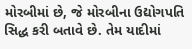મોરબીમાં છે, જે મોરબીના ઉદ્યોગપતિ સિદ્ધ કરી બતાવે છે. તેમ યાદીમાં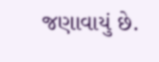જણાવાયું છે.